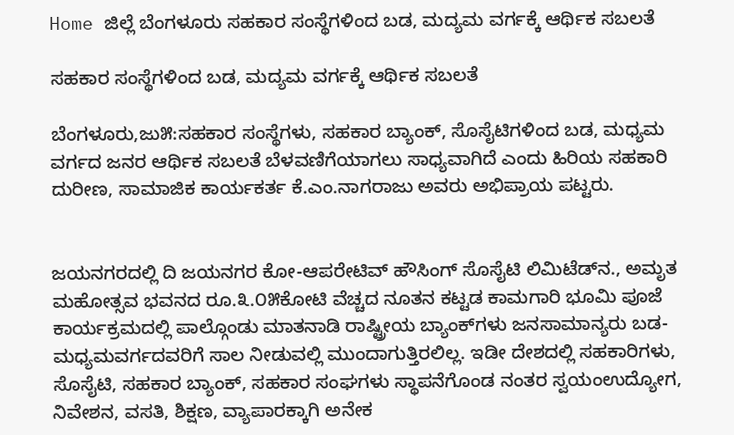Home ಜಿಲ್ಲೆ ಬೆಂಗಳೂರು ಸಹಕಾರ ಸಂಸ್ಥೆಗಳಿಂದ ಬಡ, ಮದ್ಯಮ ವರ್ಗಕ್ಕೆ ಆರ್ಥಿಕ ಸಬಲತೆ

ಸಹಕಾರ ಸಂಸ್ಥೆಗಳಿಂದ ಬಡ, ಮದ್ಯಮ ವರ್ಗಕ್ಕೆ ಆರ್ಥಿಕ ಸಬಲತೆ

ಬೆಂಗಳೂರು,ಜು೫:ಸಹಕಾರ ಸಂಸ್ಥೆಗಳು, ಸಹಕಾರ ಬ್ಯಾಂಕ್, ಸೊಸೈಟಿಗಳಿಂದ ಬಡ, ಮಧ್ಯಮ ವರ್ಗದ ಜನರ ಆರ್ಥಿಕ ಸಬಲತೆ ಬೆಳವಣಿಗೆಯಾಗಲು ಸಾಧ್ಯವಾಗಿದೆ ಎಂದು ಹಿರಿಯ ಸಹಕಾರಿ ದುರೀಣ, ಸಾಮಾಜಿಕ ಕಾರ್ಯಕರ್ತ ಕೆ.ಎಂ.ನಾಗರಾಜು ಅವರು ಅಭಿಪ್ರಾಯ ಪಟ್ಟರು.


ಜಯನಗರದಲ್ಲಿ ದಿ ಜಯನಗರ ಕೋ-ಆಪರೇಟಿವ್ ಹೌಸಿಂಗ್ ಸೊಸೈಟಿ ಲಿಮಿಟೆಡ್‌ನ., ಅಮೃತ ಮಹೋತ್ಸವ ಭವನದ ರೂ.೩.೦೫ಕೋಟಿ ವೆಚ್ಚದ ನೂತನ ಕಟ್ಟಡ ಕಾಮಗಾರಿ ಭೂಮಿ ಪೂಜೆ ಕಾರ್ಯಕ್ರಮದಲ್ಲಿ ಪಾಲ್ಗೊಂಡು ಮಾತನಾಡಿ ರಾಷ್ಟ್ರೀಯ ಬ್ಯಾಂಕ್‌ಗಳು ಜನಸಾಮಾನ್ಯರು ಬಡ-ಮಧ್ಯಮವರ್ಗದವರಿಗೆ ಸಾಲ ನೀಡುವಲ್ಲಿ ಮುಂದಾಗುತ್ತಿರಲಿಲ್ಲ. ಇಡೀ ದೇಶದಲ್ಲಿ ಸಹಕಾರಿಗಳು, ಸೊಸೈಟಿ, ಸಹಕಾರ ಬ್ಯಾಂಕ್, ಸಹಕಾರ ಸಂಘಗಳು ಸ್ಥಾಪನೆಗೊಂಡ ನಂತರ ಸ್ವಯಂಉದ್ಯೋಗ, ನಿವೇಶನ, ವಸತಿ, ಶಿಕ್ಷಣ, ವ್ಯಾಪಾರಕ್ಕಾಗಿ ಅನೇಕ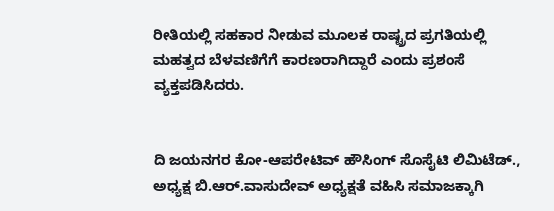ರೀತಿಯಲ್ಲಿ ಸಹಕಾರ ನೀಡುವ ಮೂಲಕ ರಾಷ್ಟ್ರದ ಪ್ರಗತಿಯಲ್ಲಿ ಮಹತ್ವದ ಬೆಳವಣಿಗೆಗೆ ಕಾರಣರಾಗಿದ್ದಾರೆ ಎಂದು ಪ್ರಶಂಸೆ ವ್ಯಕ್ತಪಡಿಸಿದರು.


ದಿ ಜಯನಗರ ಕೋ-ಆಪರೇಟಿವ್ ಹೌಸಿಂಗ್ ಸೊಸೈಟಿ ಲಿಮಿಟೆಡ್., ಅಧ್ಯಕ್ಷ ಬಿ.ಆರ್.ವಾಸುದೇವ್ ಅಧ್ಯಕ್ಷತೆ ವಹಿಸಿ ಸಮಾಜಕ್ಕಾಗಿ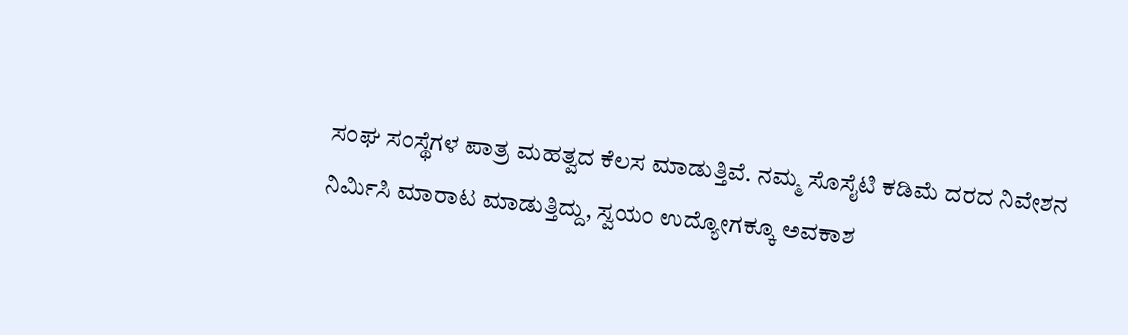ಸಂಘ ಸಂಸ್ಥೆಗಳ ಪಾತ್ರ ಮಹತ್ವದ ಕೆಲಸ ಮಾಡುತ್ತಿವೆ. ನಮ್ಮ ಸೊಸೈಟಿ ಕಡಿಮೆ ದರದ ನಿವೇಶನ ನಿರ್ಮಿಸಿ ಮಾರಾಟ ಮಾಡುತ್ತಿದ್ದು, ಸ್ವಯಂ ಉದ್ಯೋಗಕ್ಕೂ ಅವಕಾಶ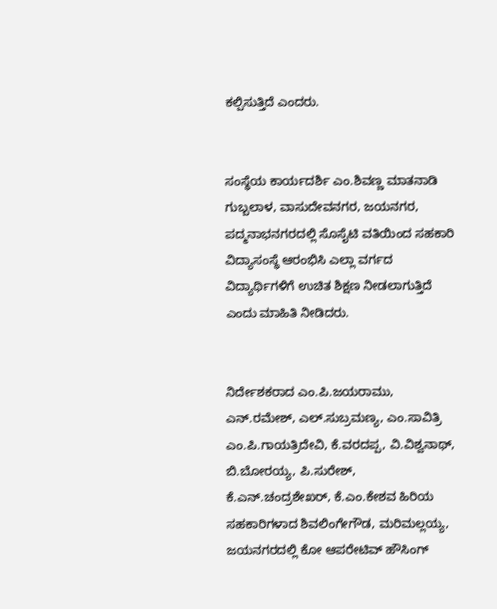ಕಲ್ಪಿಸುತ್ತಿದೆ ಎಂದರು.


ಸಂಸ್ಥೆಯ ಕಾರ್ಯದರ್ಶಿ ಎಂ.ಶಿವಣ್ಣ ಮಾತನಾಡಿ ಗುಬ್ಬಲಾಳ, ವಾಸುದೇವನಗರ, ಜಯನಗರ, ಪದ್ಮನಾಭನಗರದಲ್ಲಿ ಸೊಸೈಟಿ ವತಿಯಿಂದ ಸಹಕಾರಿ ವಿದ್ಯಾಸಂಸ್ಥೆ ಆರಂಭಿಸಿ ಎಲ್ಲಾ ವರ್ಗದ ವಿದ್ಯಾರ್ಥಿಗಳಿಗೆ ಉಚಿತ ಶಿಕ್ಷಣ ನೀಡಲಾಗುತ್ತಿದೆ ಎಂದು ಮಾಹಿತಿ ನೀಡಿದರು.


ನಿರ್ದೇಶಕರಾದ ಎಂ.ಪಿ.ಜಯರಾಮು, ಎನ್.ರಮೇಶ್, ಎಲ್.ಸುಬ್ರಮಣ್ಯ, ಎಂ.ಸಾವಿತ್ರಿ ಎಂ.ಪಿ.ಗಾಯತ್ರಿದೇವಿ, ಕೆ.ವರದಪ್ಪ, ವಿ.ವಿಶ್ವನಾಥ್, ಬಿ.ಬೋರಯ್ಯ, ಪಿ.ಸುರೇಶ್, ಕೆ.ಎನ್.ಚಂದ್ರಶೇಖರ್, ಕೆ.ಎಂ.ಕೇಶವ ಹಿರಿಯ ಸಹಕಾರಿಗಳಾದ ಶಿವಲಿಂಗೇಗೌಡ, ಮರಿಮಲ್ಲಯ್ಯ, ಜಯನಗರದಲ್ಲಿ ಕೋ ಆಪರೇಟಿವ್ ಹೌಸಿಂಗ್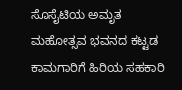ಸೊಸೈಟಿಯ ಅಮೃತ ಮಹೋತ್ಸವ ಭವನದ ಕಟ್ಟಡ ಕಾಮಗಾರಿಗೆ ಹಿರಿಯ ಸಹಕಾರಿ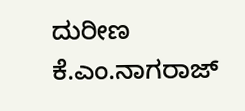ದುರೀಣ ಕೆ.ಎಂ.ನಾಗರಾಜ್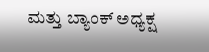ಮತ್ತು ಬ್ಯಾಂಕ್ ಅಧ್ಯಕ್ಷ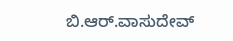ಬಿ.ಆರ್.ವಾಸುದೇವ್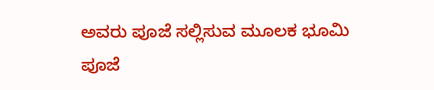ಅವರು ಪೂಜೆ ಸಲ್ಲಿಸುವ ಮೂಲಕ ಭೂಮಿ ಪೂಜೆ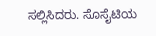ಸಲ್ಲಿಸಿದರು. ಸೊಸೈಟಿಯ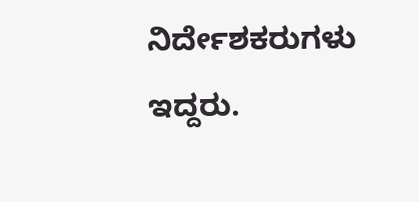ನಿರ್ದೇಶಕರುಗಳು ಇದ್ದರು.